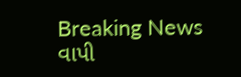Breaking News
વાપી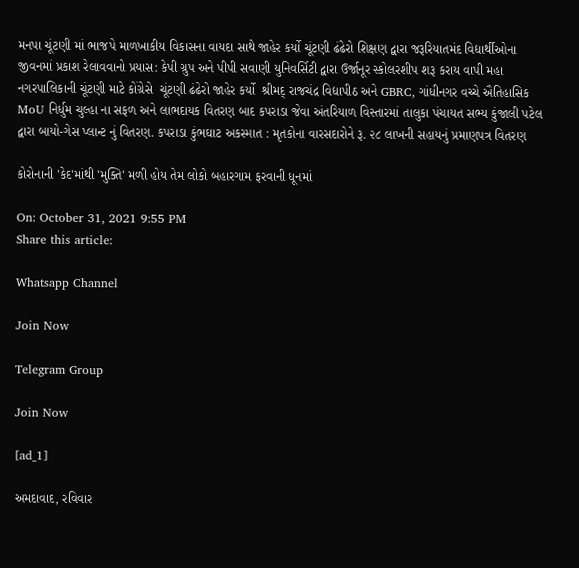મનપા ચૂંટણી માં ભાજપે માળખાકીય વિકાસના વાયદા સાથે જાહેર કર્યો ચૂંટણી ઢંઢેરો શિક્ષણ દ્વારા જરૂરિયાતમંદ વિદ્યાર્થીઓના જીવનમાં પ્રકાશ રેલાવવાનો પ્રયાસ: કેપી ગ્રુપ અને પીપી સવાણી યુનિવર્સિટી દ્વારા ઉર્જાનૂર સ્કોલરશીપ શરૂ કરાય વાપી મહા નગરપાલિકાની ચૂંટણી માટે કોંગ્રેસે  ચૂંટણી ઢંઢેરો જાહેર કર્યો  શ્રીમદ્ રાજચંદ્ર વિદ્યાપીઠ અને GBRC, ગાંધીનગર વચ્ચે ઐતિહાસિક MoU નિર્ધુમ ચુલ્હા ના સફળ અને લાભદાયક વિતરણ બાદ કપરાડા જેવા અંતરિયાળ વિસ્તારમાં તાલુકા પંચાયત સભ્ય કુંજાલી પટેલ દ્વારા બાયો-ગેસ પ્લાન્ટ નું વિતરણ. કપરાડા કુંભઘાટ અકસ્માત : મૃતકોના વારસદારોને રૂ. ૨૮ લાખની સહાયનું પ્રમાણપત્ર વિતરણ

કોરોનાની 'કેદ'માંથી 'મુક્તિ' મળી હોય તેમ લોકો બહારગામ ફરવાની ધૂનમાં

On: October 31, 2021 9:55 PM
Share this article:

Whatsapp Channel

Join Now

Telegram Group

Join Now

[ad_1]

અમદાવાદ, રવિવાર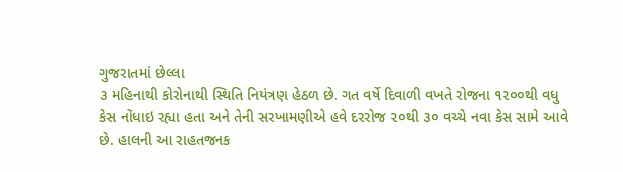ગુજરાતમાં છેલ્લા
૩ મહિનાથી કોરોનાથી સ્થિતિ નિયંત્રણ હેઠળ છે. ગત વર્ષે દિવાળી વખતે રોજના ૧૨૦૦થી વધુ
કેસ નોંધાઇ રહ્યા હતા અને તેની સરખામણીએ હવે દરરોજ ૨૦થી ૩૦ વચ્ચે નવા કેસ સામે આવે
છે. હાલની આ રાહતજનક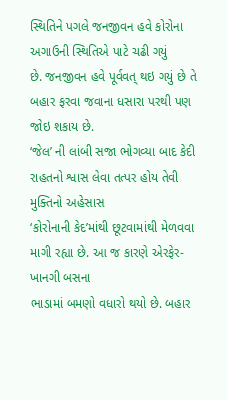સ્થિતિને પગલે જનજીવન હવે કોરોના અગાઉની સ્થિતિએ પાટે ચઢી ગયું
છે. જનજીવન હવે પૂર્વવત્ થઇ ગયું છે તે બહાર ફરવા જવાના ધસારા પરથી પણ જોઇ શકાય છે.
‘જેલ’ ની લાંબી સજા ભોગવ્યા બાદ કેદી રાહતનો શ્વાસ લેવા તત્પર હોય તેવી મુક્તિનો અહેસાસ
‘કોરોનાની કેદ’માંથી છૂટવામાંથી મેળવવા માગી રહ્યા છે. આ જ કારણે એરફેર-ખાનગી બસના
ભાડામાં બમણો વધારો થયો છે. બહાર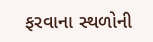ફરવાના સ્થળોની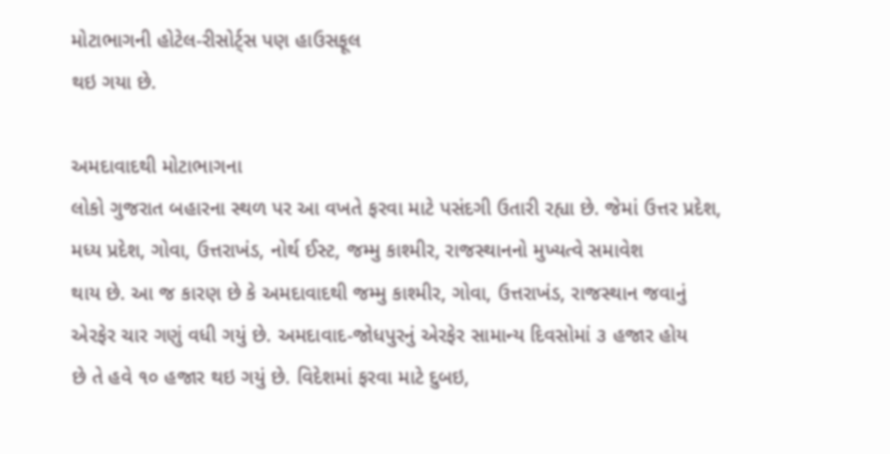મોટાભાગની હોટેલ-રીસોર્ટ્સ પણ હાઉસફૂલ
થઇ ગયા છે.

અમદાવાદથી મોટાભાગના
લોકો ગુજરાત બહારના સ્થળ પર આ વખતે ફરવા માટે પસંદગી ઉતારી રહ્યા છે. જેમાં ઉત્તર પ્રદેશ,
મધ્ય પ્રદેશ, ગોવા, ઉત્તરાખંડ, નોર્થ ઈસ્ટ, જમ્મુ કાશ્મીર, રાજસ્થાનનો મુખ્યત્વે સમાવેશ
થાય છે. આ જ કારણ છે કે અમદાવાદથી જમ્મુ કાશ્મીર, ગોવા, ઉત્તરાખંડ, રાજસ્થાન જવાનું
એરફેર ચાર ગણું વધી ગયું છે. અમદાવાદ-જોધપુરનું એરફેર સામાન્ય દિવસોમાં ૩ હજાર હોય
છે તે હવે ૧૦ હજાર થઇ ગયું છે. વિદેશમાં ફરવા માટે દુબઇ,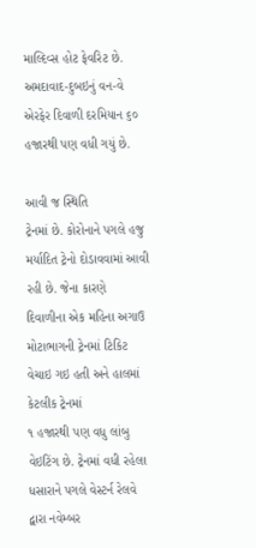માલ્દિવ્સ હોટ ફેવરિટ છે.
અમદાવાદ-દુબઇનું વન-વે એરફેર દિવાળી દરમિયાન ૬૦ હજારથી પણ વધી ગયું છે.

આવી જ સ્થિતિ
ટ્રેનમાં છે. કોરોનાને પગલે હજુ મર્યાદિત ટ્રેનો દોડાવવામાં આવી રહી છે. જેના કારણે
દિવાળીના એક મહિના અગાઉ મોટાભાગની ટ્રેનમાં ટિકિટ વેચાઇ ગઇ હતી અને હાલમાં કેટલીક ટ્રેનમાં
૧ હજારથી પણ વધુ લાંબુ વેઇટિંગ છે. ટ્રેનમાં વધી રહેલા ધસારાને પગલે વેસ્ટર્ન રેલવે
દ્વારા નવેમ્બર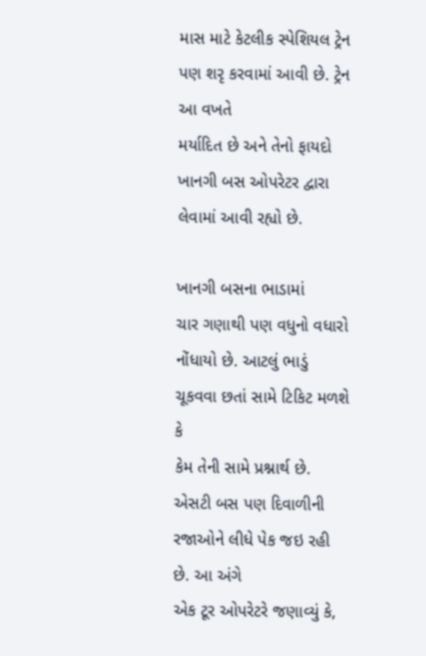માસ માટે કેટલીક સ્પેશિયલ ટ્રેન પણ શરૃ કરવામાં આવી છે. ટ્રેન આ વખતે
મર્યાદિત છે અને તેનો ફાયદો ખાનગી બસ ઓપરેટર દ્વારા લેવામાં આવી રહ્યો છે.

ખાનગી બસના ભાડામાં
ચાર ગણાથી પણ વધુનો વધારો નોંધાયો છે. આટલું ભાડું ચૂકવવા છતાં સામે ટિકિટ મળશે કે
કેમ તેની સામે પ્રશ્નાર્થ છે. એસટી બસ પણ દિવાળીની રજાઓને લીધે પેક જઇ રહી છે. આ અંગે
એક ટૂર ઓપરેટરે જણાવ્યું કે,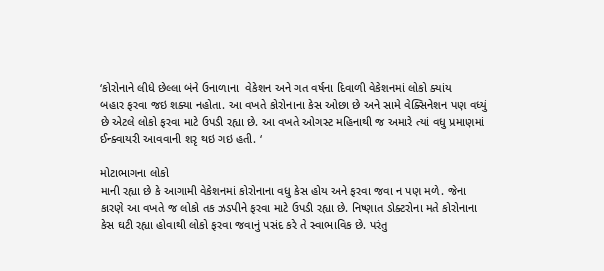‘કોરોનાને લીધે છેલ્લા બંને ઉનાળાના  વેકેશન અને ગત વર્ષના દિવાળી વેકેશનમાં લોકો ક્યાંય
બહાર ફરવા જઇ શક્યા નહોતા. આ વખતે કોરોનાના કેસ ઓછા છે અને સામે વેક્સિનેશન પણ વધ્યું
છે એટલે લોકો ફરવા માટે ઉપડી રહ્યા છે. આ વખતે ઓગસ્ટ મહિનાથી જ અમારે ત્યાં વધુ પ્રમાણમાં
ઈન્ક્વાયરી આવવાની શરૃ થઇ ગઇ હતી. ‘

મોટાભાગના લોકો
માની રહ્યા છે કે આગામી વેકેશનમાં કોરોનાના વધુ કેસ હોય અને ફરવા જવા ન પણ મળે. જેના
કારણે આ વખતે જ લોકો તક ઝડપીને ફરવા માટે ઉપડી રહ્યા છે. નિષ્ણાત ડોક્ટરોના મતે કોરોનાના
કેસ ઘટી રહ્યા હોવાથી લોકો ફરવા જવાનું પસંદ કરે તે સ્વાભાવિક છે. પરંતુ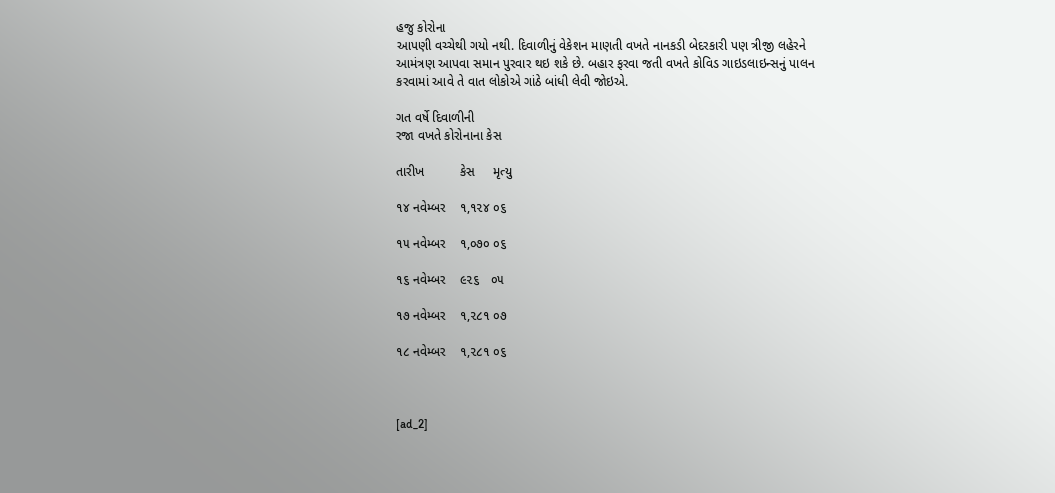હજુ કોરોના
આપણી વચ્ચેથી ગયો નથી. દિવાળીનું વેકેશન માણતી વખતે નાનકડી બેદરકારી પણ ત્રીજી લહેરને
આમંત્રણ આપવા સમાન પુરવાર થઇ શકે છે. બહાર ફરવા જતી વખતે કોવિડ ગાઇડલાઇન્સનું પાલન
કરવામાં આવે તે વાત લોકોએ ગાંઠે બાંધી લેવી જોઇએ.

ગત વર્ષે દિવાળીની
રજા વખતે કોરોનાના કેસ

તારીખ          કેસ     મૃત્યુ

૧૪ નવેમ્બર    ૧,૧૨૪ ૦૬

૧૫ નવેમ્બર    ૧,૦૭૦ ૦૬

૧૬ નવેમ્બર    ૯૨૬   ૦૫

૧૭ નવેમ્બર    ૧,૨૮૧ ૦૭

૧૮ નવેમ્બર    ૧,૨૮૧ ૦૬



[ad_2]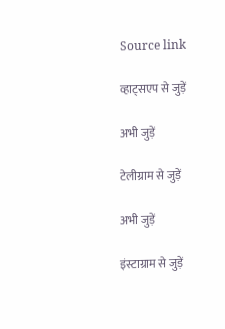Source link

व्हाट्सएप से जुड़ें

अभी जुड़ें

टेलीग्राम से जुड़ें

अभी जुड़ें

इंस्टाग्राम से जुड़ें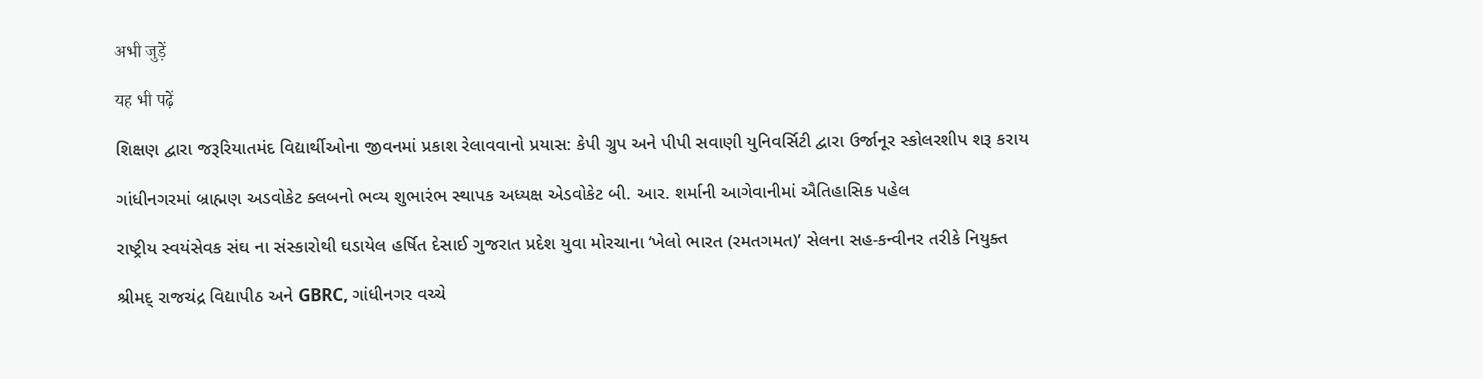अभी जुड़ें

यह भी पढ़ें

શિક્ષણ દ્વારા જરૂરિયાતમંદ વિદ્યાર્થીઓના જીવનમાં પ્રકાશ રેલાવવાનો પ્રયાસ: કેપી ગ્રુપ અને પીપી સવાણી યુનિવર્સિટી દ્વારા ઉર્જાનૂર સ્કોલરશીપ શરૂ કરાય

ગાંધીનગરમાં બ્રાહ્મણ અડવોકેટ ક્લબનો ભવ્ય શુભારંભ સ્થાપક અધ્યક્ષ એડવોકેટ બી. આર. શર્માની આગેવાનીમાં ઐતિહાસિક પહેલ

રાષ્ટ્રીય સ્વયંસેવક સંઘ ના સંસ્કારોથી ઘડાયેલ હર્ષિત દેસાઈ ગુજરાત પ્રદેશ યુવા મોરચાના ‘ખેલો ભારત (રમતગમત)’ સેલના સહ-કન્વીનર તરીકે નિયુક્ત

શ્રીમદ્ રાજચંદ્ર વિદ્યાપીઠ અને GBRC, ગાંધીનગર વચ્ચે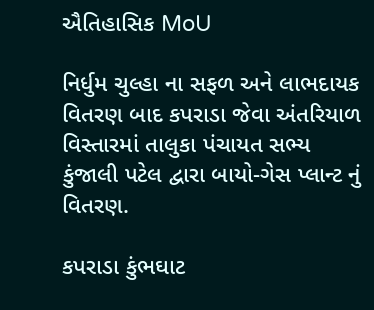ઐતિહાસિક MoU

નિર્ધુમ ચુલ્હા ના સફળ અને લાભદાયક વિતરણ બાદ કપરાડા જેવા અંતરિયાળ વિસ્તારમાં તાલુકા પંચાયત સભ્ય કુંજાલી પટેલ દ્વારા બાયો-ગેસ પ્લાન્ટ નું વિતરણ.

કપરાડા કુંભઘાટ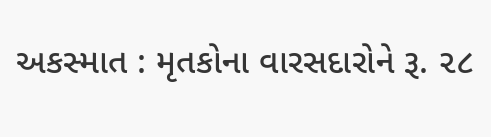અકસ્માત : મૃતકોના વારસદારોને રૂ. ૨૮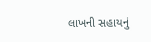લાખની સહાયનું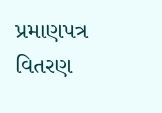પ્રમાણપત્ર વિતરણ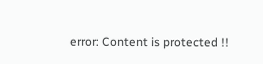error: Content is protected !!